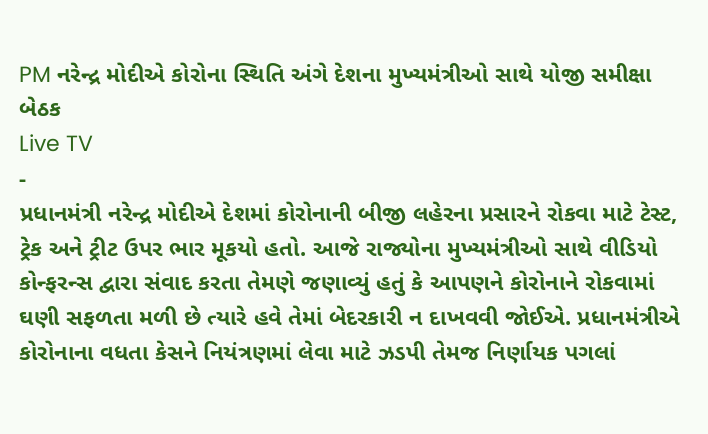PM નરેન્દ્ર મોદીએ કોરોના સ્થિતિ અંગે દેશના મુખ્યમંત્રીઓ સાથે યોજી સમીક્ષા બેઠક
Live TV
-
પ્રધાનમંત્રી નરેન્દ્ર મોદીએ દેશમાં કોરોનાની બીજી લહેરના પ્રસારને રોકવા માટે ટેસ્ટ, ટ્રેક અને ટ્રીટ ઉપર ભાર મૂકયો હતો. આજે રાજ્યોના મુખ્યમંત્રીઓ સાથે વીડિયો કોન્ફરન્સ દ્વારા સંવાદ કરતા તેમણે જણાવ્યું હતું કે આપણને કોરોનાને રોકવામાં ઘણી સફળતા મળી છે ત્યારે હવે તેમાં બેદરકારી ન દાખવવી જોઈએ. પ્રધાનમંત્રીએ કોરોનાના વધતા કેસને નિયંત્રણમાં લેવા માટે ઝડપી તેમજ નિર્ણાયક પગલાં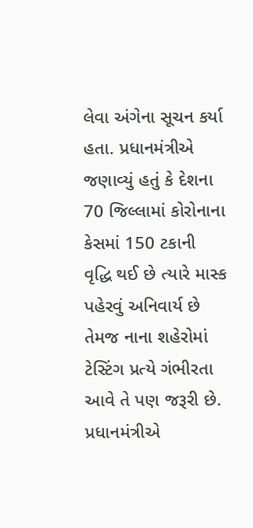લેવા અંગેના સૂચન કર્યા હતા. પ્રધાનમંત્રીએ જણાવ્યું હતું કે દેશના 70 જિલ્લામાં કોરોનાના કેસમાં 150 ટકાની વૃદ્ધિ થઈ છે ત્યારે માસ્ક પહેરવું અનિવાર્ય છે તેમજ નાના શહેરોમાં ટેસ્ટિંગ પ્રત્યે ગંભીરતા આવે તે પણ જરૂરી છે. પ્રધાનમંત્રીએ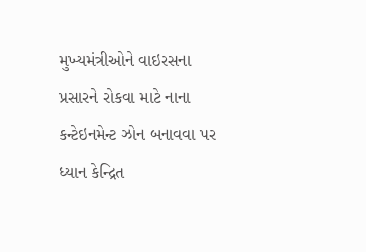મુખ્યમંત્રીઓને વાઇરસના પ્રસારને રોકવા માટે નાના કન્ટેઇનમેન્ટ ઝોન બનાવવા પર ધ્યાન કેન્દ્રિત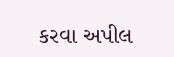કરવા અપીલ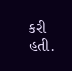કરી હતી.